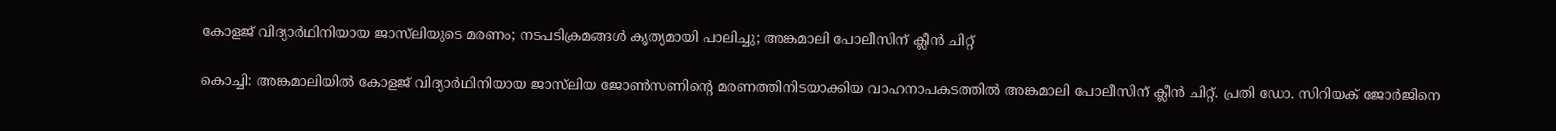കോളജ് വിദ്യാര്‍ഥിനിയായ ജാസ്‌ലിയുടെ മരണം; നടപടിക്രമങ്ങള്‍ കൃത്യമായി പാലിച്ചു; അങ്കമാലി പോലീസിന് ക്ലീന്‍ ചിറ്റ്

കൊച്ചി: അങ്കമാലിയില്‍ കോളജ് വിദ്യാര്‍ഥിനിയായ ജാസ്‌ലിയ ജോണ്‍സണിന്‍റെ മരണത്തിനിടയാക്കിയ വാഹനാപകടത്തില്‍ അങ്കമാലി പോലീസിന് ക്ലീന്‍ ചിറ്റ്. പ്രതി ഡോ. സിറിയക് ജോര്‍ജിനെ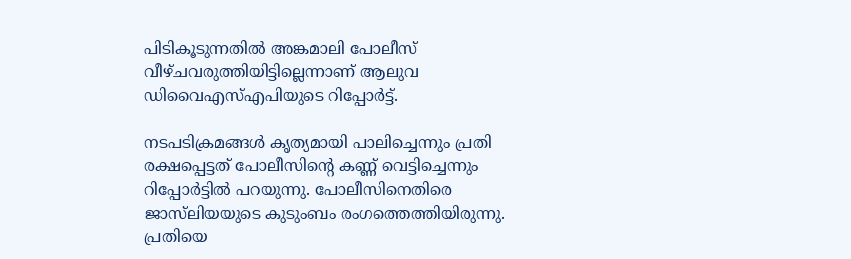പിടികൂടുന്നതില്‍ അങ്കമാലി പോലീസ് വീഴ്ചവരുത്തിയിട്ടില്ലെന്നാണ് ആലുവ ഡിവൈഎസ്എപിയുടെ റിപ്പോര്‍ട്ട്.

നടപടിക്രമങ്ങള്‍ കൃത്യമായി പാലിച്ചെന്നും പ്രതി രക്ഷപ്പെട്ടത് പോലീസിന്‍റെ കണ്ണ് വെട്ടിച്ചെന്നും റിപ്പോര്‍ട്ടില്‍ പറയുന്നു. പോലീസിനെതിരെ ജാസ്‌ലിയയുടെ കുടുംബം രംഗത്തെത്തിയിരുന്നു. പ്രതിയെ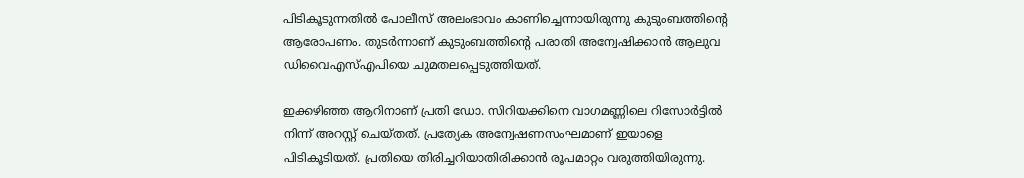പിടികൂടുന്നതില്‍ പോലീസ് അലംഭാവം കാണിച്ചെന്നായിരുന്നു കുടുംബത്തിന്‍റെ ആരോപണം. തുടര്‍ന്നാണ് കുടുംബത്തിന്‍റെ പരാതി അന്വേഷിക്കാന്‍ ആലുവ ഡിവൈഎസ്എപിയെ ചുമതലപ്പെടുത്തിയത്.

ഇക്കഴിഞ്ഞ ആറിനാണ് പ്രതി ഡോ. സിറിയക്കിനെ വാഗമണ്ണിലെ റിസോര്‍ട്ടില്‍ നിന്ന് അറസ്റ്റ് ചെയ്തത്. പ്രത്യേക അന്വേഷണസംഘമാണ് ഇയാളെ പിടികൂടിയത്. പ്രതിയെ തിരിച്ചറിയാതിരിക്കാന്‍ രൂപമാറ്റം വരുത്തിയിരുന്നു.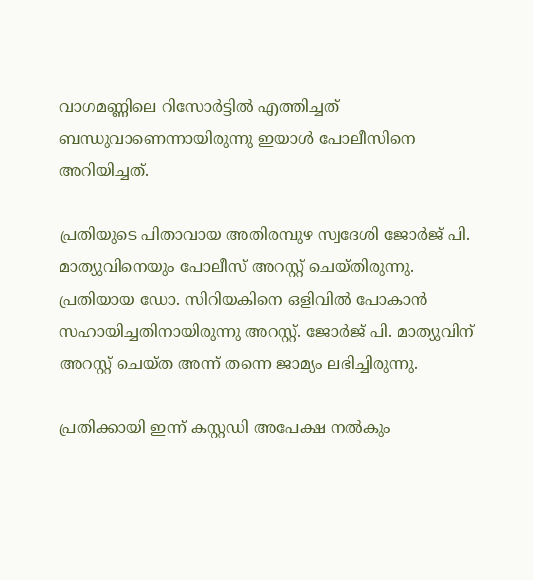വാഗമണ്ണിലെ റിസോര്‍ട്ടില്‍ എത്തിച്ചത് ബന്ധുവാണെന്നായിരുന്നു ഇയാള്‍ പോലീസിനെ അറിയിച്ചത്.

പ്രതിയുടെ പിതാവായ അതിരമ്പുഴ സ്വദേശി ജോര്‍ജ് പി. മാത്യുവിനെയും പോലീസ് അറസ്റ്റ് ചെയ്തിരുന്നു. പ്രതിയായ ഡോ. സിറിയകിനെ ഒളിവില്‍ പോകാന്‍ സഹായിച്ചതിനായിരുന്നു അറസ്റ്റ്. ജോര്‍ജ് പി. മാത്യുവിന് അറസ്റ്റ് ചെയ്ത അന്ന് തന്നെ ജാമ്യം ലഭിച്ചിരുന്നു.

പ്രതിക്കായി ഇന്ന് കസ്റ്റഡി അപേക്ഷ നല്‍കും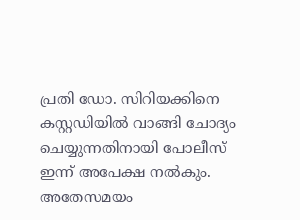പ്രതി ഡോ. സിറിയക്കിനെ കസ്റ്റഡിയില്‍ വാങ്ങി ചോദ്യം ചെയ്യുന്നതിനായി പോലീസ് ഇന്ന് അപേക്ഷ നല്‍കും. അതേസമയം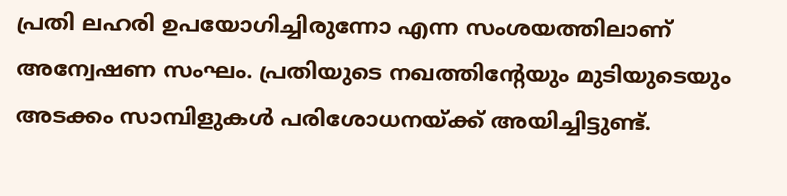പ്രതി ലഹരി ഉപയോഗിച്ചിരുന്നോ എന്ന സംശയത്തിലാണ് അന്വേഷണ സംഘം. പ്രതിയുടെ നഖത്തിന്‍റേയും മുടിയുടെയും അടക്കം സാമ്പിളുകള്‍ പരിശോധനയ്ക്ക് അയിച്ചിട്ടുണ്ട്.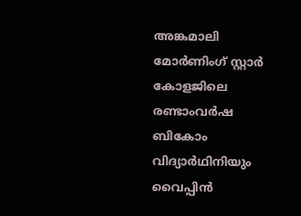അങ്കമാലി മോര്‍ണിംഗ് സ്റ്റാര്‍ കോളജിലെ രണ്ടാംവര്‍ഷ ബികോം വിദ്യാര്‍ഥിനിയും വൈപ്പിന്‍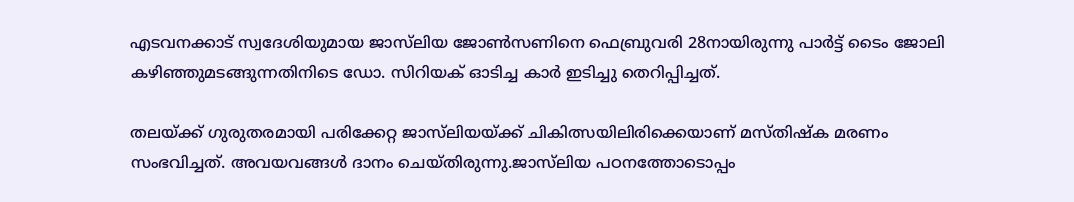എടവനക്കാട് സ്വദേശിയുമായ ജാസ്‌ലിയ ജോണ്‍സണിനെ ഫെബ്രുവരി 28നായിരുന്നു പാര്‍ട്ട് ടൈം ജോലി കഴിഞ്ഞുമടങ്ങുന്നതിനിടെ ഡോ. സിറിയക് ഓടിച്ച കാര്‍ ഇടിച്ചു തെറിപ്പിച്ചത്.

തലയ്ക്ക് ഗുരുതരമായി പരിക്കേറ്റ ജാസ്‌ലിയയ്ക്ക് ചികിത്സയിലിരിക്കെയാണ് മസ്തിഷ്‌ക മരണം സംഭവിച്ചത്. അവയവങ്ങള്‍ ദാനം ചെയ്തിരുന്നു.ജാസ്‌ലിയ പഠനത്തോടൊപ്പം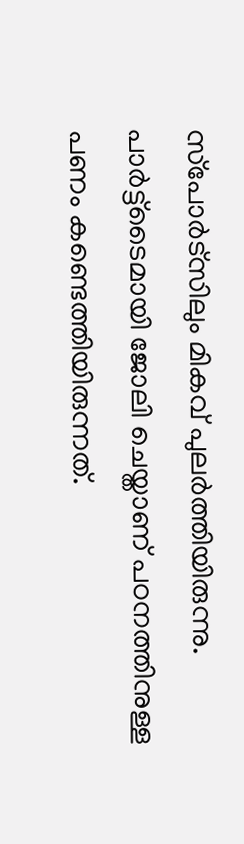സ്‌പോര്‍ട്‌സിലും മികവ് പുലര്‍ത്തിയിരുന്നു. പാര്‍ട്ട്‌ടൈമായി ജോലി ചെയ്താണ് പഠനത്തിനുള്ള പണം കണ്ടെത്തിയിരുന്നത്.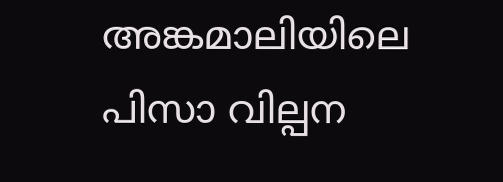അങ്കമാലിയിലെ പിസാ വില്പന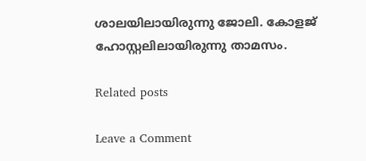ശാലയിലായിരുന്നു ജോലി. കോളജ് ഹോസ്റ്റലിലായിരുന്നു താമസം.

Related posts

Leave a Comment